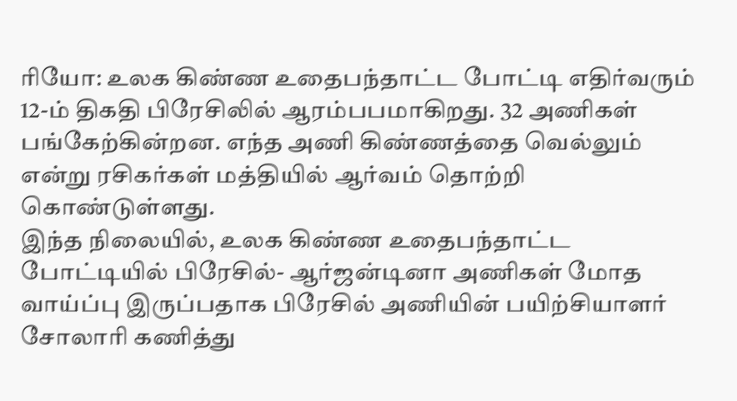ரியோ: உலக கிண்ண உதைபந்தாட்ட போட்டி எதிர்வரும் 12-ம் திகதி பிரேசிலில் ஆரம்பபமாகிறது. 32 அணிகள் பங்கேற்கின்றன. எந்த அணி கிண்ணத்தை வெல்லும் என்று ரசிகர்கள் மத்தியில் ஆர்வம் தொற்றி கொண்டுள்ளது.
இந்த நிலையில், உலக கிண்ண உதைபந்தாட்ட போட்டியில் பிரேசில்- ஆர்ஜன்டினா அணிகள் மோத வாய்ப்பு இருப்பதாக பிரேசில் அணியின் பயிற்சியாளர் சோலாரி கணித்து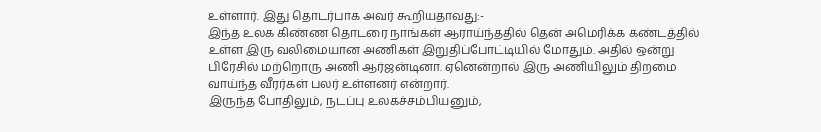உள்ளார். இது தொடர்பாக அவர் கூறியதாவது:-
இந்த உலக கிண்ண தொடரை நாங்கள் ஆராய்ந்ததில் தென் அமெரிக்க கண்டத்தில் உள்ள இரு வலிமையான அணிகள் இறுதிப்போட்டியில் மோதும். அதில் ஒன்று பிரேசில் மற்றொரு அணி ஆர்ஜன்டினா. ஏனென்றால் இரு அணியிலும் திறமை வாய்ந்த வீரர்கள் பலர் உள்ளனர் என்றார்.
இருந்த போதிலும், நடப்பு உலகச்சம்பியனும்,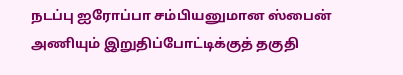நடப்பு ஐரோப்பா சம்பியனுமான ஸ்பைன் அணியும் இறுதிப்போட்டிக்குத் தகுதி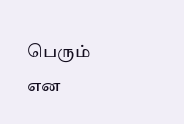பெரும் என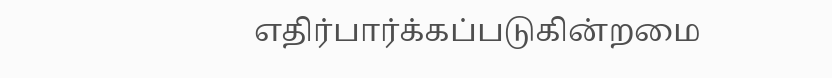எதிர்பார்க்கப்படுகின்றமை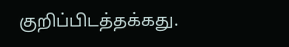குறிப்பிடத்தக்கது.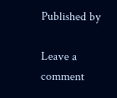Published by

Leave a comment